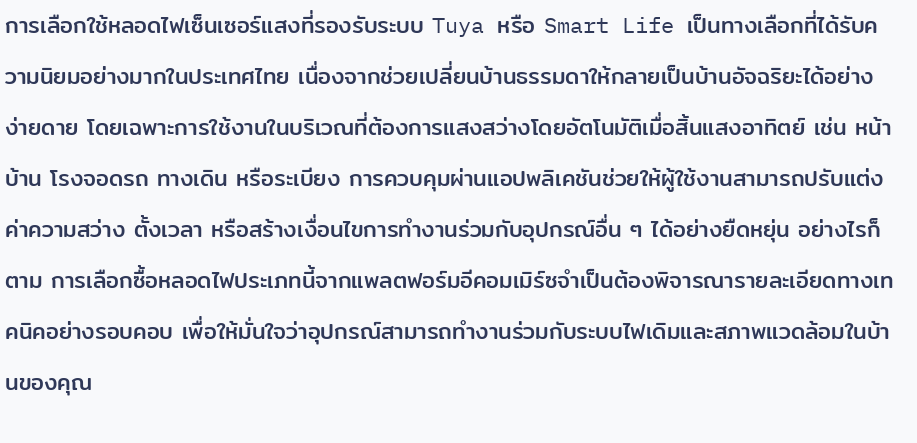การเลือกใช้หลอดไฟเซ็นเซอร์แสงที่รองรับระบบ Tuya หรือ Smart Life เป็นทางเลือกที่ได้รับความนิยมอย่างมากในประเทศไทย เนื่องจากช่วยเปลี่ยนบ้านธรรมดาให้กลายเป็นบ้านอัจฉริยะได้อย่างง่ายดาย โดยเฉพาะการใช้งานในบริเวณที่ต้องการแสงสว่างโดยอัตโนมัติเมื่อสิ้นแสงอาทิตย์ เช่น หน้าบ้าน โรงจอดรถ ทางเดิน หรือระเบียง การควบคุมผ่านแอปพลิเคชันช่วยให้ผู้ใช้งานสามารถปรับแต่งค่าความสว่าง ตั้งเวลา หรือสร้างเงื่อนไขการทำงานร่วมกับอุปกรณ์อื่น ๆ ได้อย่างยืดหยุ่น อย่างไรก็ตาม การเลือกซื้อหลอดไฟประเภทนี้จากแพลตฟอร์มอีคอมเมิร์ซจำเป็นต้องพิจารณารายละเอียดทางเทคนิคอย่างรอบคอบ เพื่อให้มั่นใจว่าอุปกรณ์สามารถทำงานร่วมกับระบบไฟเดิมและสภาพแวดล้อมในบ้านของคุณ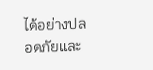ได้อย่างปลอดภัยและ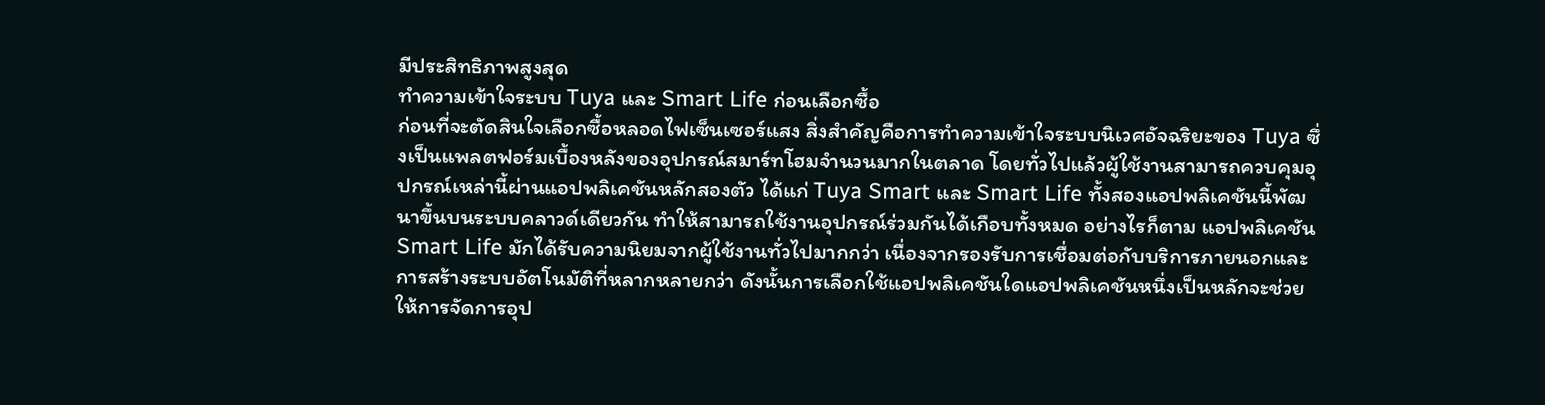มีประสิทธิภาพสูงสุด
ทำความเข้าใจระบบ Tuya และ Smart Life ก่อนเลือกซื้อ
ก่อนที่จะตัดสินใจเลือกซื้อหลอดไฟเซ็นเซอร์แสง สิ่งสำคัญคือการทำความเข้าใจระบบนิเวศอัจฉริยะของ Tuya ซึ่งเป็นแพลตฟอร์มเบื้องหลังของอุปกรณ์สมาร์ทโฮมจำนวนมากในตลาด โดยทั่วไปแล้วผู้ใช้งานสามารถควบคุมอุปกรณ์เหล่านี้ผ่านแอปพลิเคชันหลักสองตัว ได้แก่ Tuya Smart และ Smart Life ทั้งสองแอปพลิเคชันนี้พัฒนาขึ้นบนระบบคลาวด์เดียวกัน ทำให้สามารถใช้งานอุปกรณ์ร่วมกันได้เกือบทั้งหมด อย่างไรก็ตาม แอปพลิเคชัน Smart Life มักได้รับความนิยมจากผู้ใช้งานทั่วไปมากกว่า เนื่องจากรองรับการเชื่อมต่อกับบริการภายนอกและการสร้างระบบอัตโนมัติที่หลากหลายกว่า ดังนั้นการเลือกใช้แอปพลิเคชันใดแอปพลิเคชันหนึ่งเป็นหลักจะช่วยให้การจัดการอุป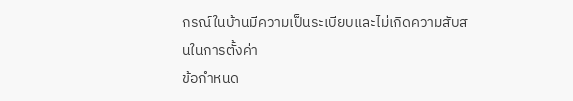กรณ์ในบ้านมีความเป็นระเบียบและไม่เกิดความสับสนในการตั้งค่า
ข้อกำหนด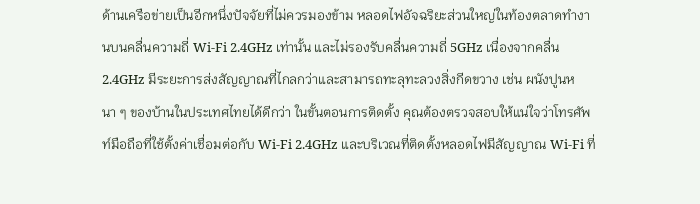ด้านเครือข่ายเป็นอีกหนึ่งปัจจัยที่ไม่ควรมองข้าม หลอดไฟอัจฉริยะส่วนใหญ่ในท้องตลาดทำงานบนคลื่นความถี่ Wi-Fi 2.4GHz เท่านั้น และไม่รองรับคลื่นความถี่ 5GHz เนื่องจากคลื่น 2.4GHz มีระยะการส่งสัญญาณที่ไกลกว่าและสามารถทะลุทะลวงสิ่งกีดขวาง เช่น ผนังปูนหนา ๆ ของบ้านในประเทศไทยได้ดีกว่า ในขั้นตอนการติดตั้ง คุณต้องตรวจสอบให้แน่ใจว่าโทรศัพท์มือถือที่ใช้ตั้งค่าเชื่อมต่อกับ Wi-Fi 2.4GHz และบริเวณที่ติดตั้งหลอดไฟมีสัญญาณ Wi-Fi ที่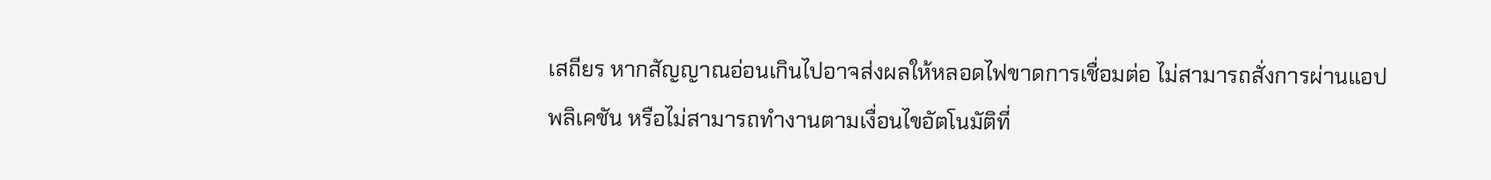เสถียร หากสัญญาณอ่อนเกินไปอาจส่งผลให้หลอดไฟขาดการเชื่อมต่อ ไม่สามารถสั่งการผ่านแอปพลิเคชัน หรือไม่สามารถทำงานตามเงื่อนไขอัตโนมัติที่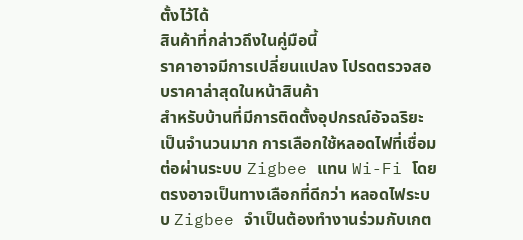ตั้งไว้ได้
สินค้าที่กล่าวถึงในคู่มือนี้
ราคาอาจมีการเปลี่ยนแปลง โปรดตรวจสอบราคาล่าสุดในหน้าสินค้า
สำหรับบ้านที่มีการติดตั้งอุปกรณ์อัจฉริยะเป็นจำนวนมาก การเลือกใช้หลอดไฟที่เชื่อมต่อผ่านระบบ Zigbee แทน Wi-Fi โดยตรงอาจเป็นทางเลือกที่ดีกว่า หลอดไฟระบบ Zigbee จำเป็นต้องทำงานร่วมกับเกต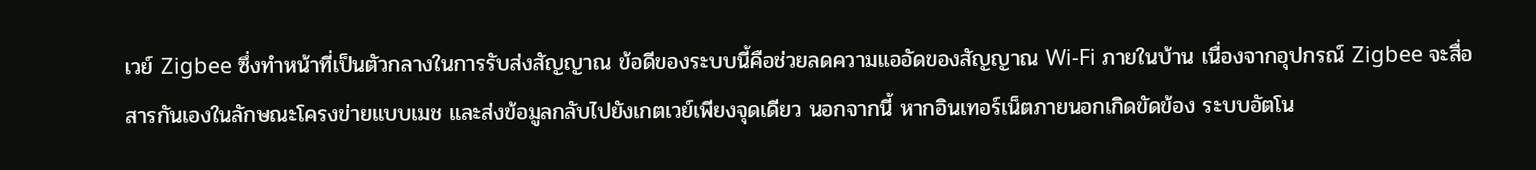เวย์ Zigbee ซึ่งทำหน้าที่เป็นตัวกลางในการรับส่งสัญญาณ ข้อดีของระบบนี้คือช่วยลดความแออัดของสัญญาณ Wi-Fi ภายในบ้าน เนื่องจากอุปกรณ์ Zigbee จะสื่อสารกันเองในลักษณะโครงข่ายแบบเมช และส่งข้อมูลกลับไปยังเกตเวย์เพียงจุดเดียว นอกจากนี้ หากอินเทอร์เน็ตภายนอกเกิดขัดข้อง ระบบอัตโน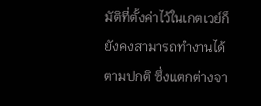มัติที่ตั้งค่าไว้ในเกตเวย์ก็ยังคงสามารถทำงานได้ตามปกติ ซึ่งแตกต่างจา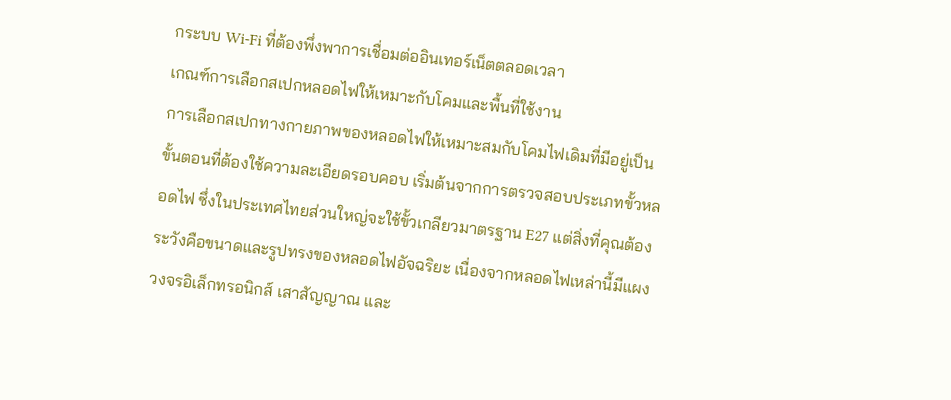กระบบ Wi-Fi ที่ต้องพึ่งพาการเชื่อมต่ออินเทอร์เน็ตตลอดเวลา
เกณฑ์การเลือกสเปกหลอดไฟให้เหมาะกับโคมและพื้นที่ใช้งาน
การเลือกสเปกทางกายภาพของหลอดไฟให้เหมาะสมกับโคมไฟเดิมที่มีอยู่เป็นขั้นตอนที่ต้องใช้ความละเอียดรอบคอบ เริ่มต้นจากการตรวจสอบประเภทขั้วหลอดไฟ ซึ่งในประเทศไทยส่วนใหญ่จะใช้ขั้วเกลียวมาตรฐาน E27 แต่สิ่งที่คุณต้องระวังคือขนาดและรูปทรงของหลอดไฟอัจฉริยะ เนื่องจากหลอดไฟเหล่านี้มีแผงวงจรอิเล็กทรอนิกส์ เสาสัญญาณ และ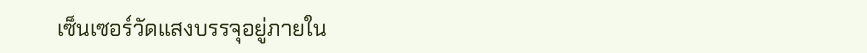เซ็นเซอร์วัดแสงบรรจุอยู่ภายใน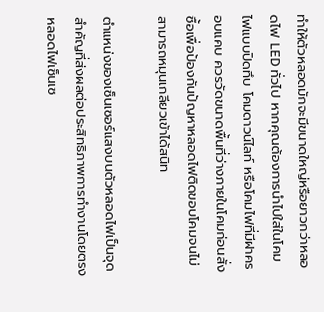ทำให้ตัวหลอดมักจะมีขนาดใหญ่หรือยาวกว่าหลอดไฟ LED ทั่วไป หากคุณต้องการนำไปใส่ในโคมไฟแบบปิดทึบ โคมดาวน์ไลท์ หรือโคมไฟที่มีฝาครอบแคบ ควรวัดขนาดพื้นที่ว่างภายในโคมก่อนสั่งซื้อเพื่อป้องกันปัญหาหลอดไฟติดขอบโคมจนไม่สามารถหมุนเกลียวเข้าได้สนิท

ตำแหน่งของเซ็นเซอร์แสงบนตัวหลอดไฟเป็นจุดสำคัญที่ส่งผลต่อประสิทธิภาพการทำงานโดยตรง หลอดไฟเซ็นเซ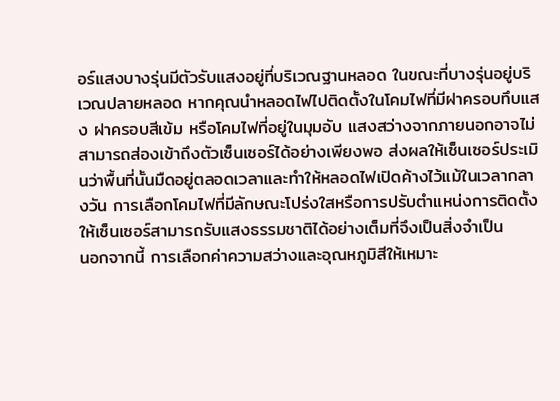อร์แสงบางรุ่นมีตัวรับแสงอยู่ที่บริเวณฐานหลอด ในขณะที่บางรุ่นอยู่บริเวณปลายหลอด หากคุณนำหลอดไฟไปติดตั้งในโคมไฟที่มีฝาครอบทึบแสง ฝาครอบสีเข้ม หรือโคมไฟที่อยู่ในมุมอับ แสงสว่างจากภายนอกอาจไม่สามารถส่องเข้าถึงตัวเซ็นเซอร์ได้อย่างเพียงพอ ส่งผลให้เซ็นเซอร์ประเมินว่าพื้นที่นั้นมืดอยู่ตลอดเวลาและทำให้หลอดไฟเปิดค้างไว้แม้ในเวลากลางวัน การเลือกโคมไฟที่มีลักษณะโปร่งใสหรือการปรับตำแหน่งการติดตั้งให้เซ็นเซอร์สามารถรับแสงธรรมชาติได้อย่างเต็มที่จึงเป็นสิ่งจำเป็น
นอกจากนี้ การเลือกค่าความสว่างและอุณหภูมิสีให้เหมาะ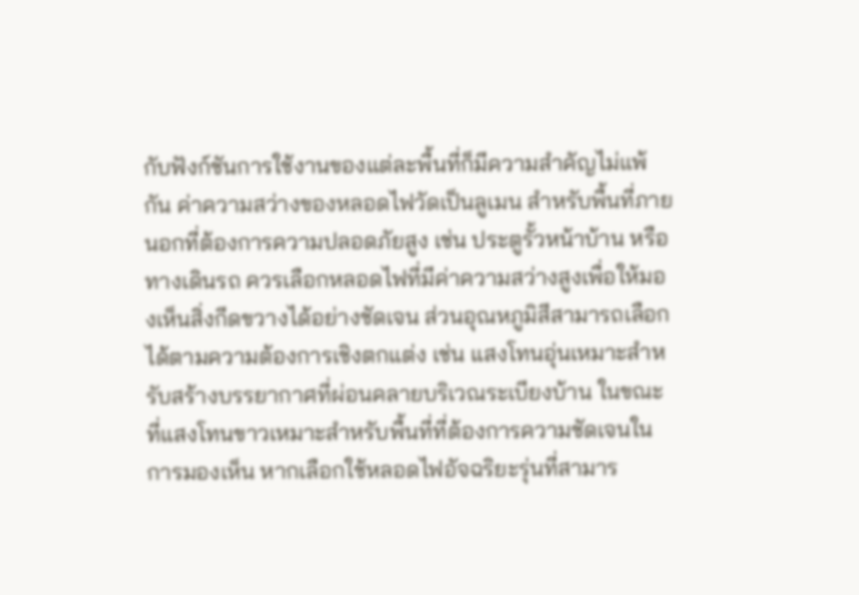กับฟังก์ชันการใช้งานของแต่ละพื้นที่ก็มีความสำคัญไม่แพ้กัน ค่าความสว่างของหลอดไฟวัดเป็นลูเมน สำหรับพื้นที่ภายนอกที่ต้องการความปลอดภัยสูง เช่น ประตูรั้วหน้าบ้าน หรือทางเดินรถ ควรเลือกหลอดไฟที่มีค่าความสว่างสูงเพื่อให้มองเห็นสิ่งกีดขวางได้อย่างชัดเจน ส่วนอุณหภูมิสีสามารถเลือกได้ตามความต้องการเชิงตกแต่ง เช่น แสงโทนอุ่นเหมาะสำหรับสร้างบรรยากาศที่ผ่อนคลายบริเวณระเบียงบ้าน ในขณะที่แสงโทนขาวเหมาะสำหรับพื้นที่ที่ต้องการความชัดเจนในการมองเห็น หากเลือกใช้หลอดไฟอัจฉริยะรุ่นที่สามาร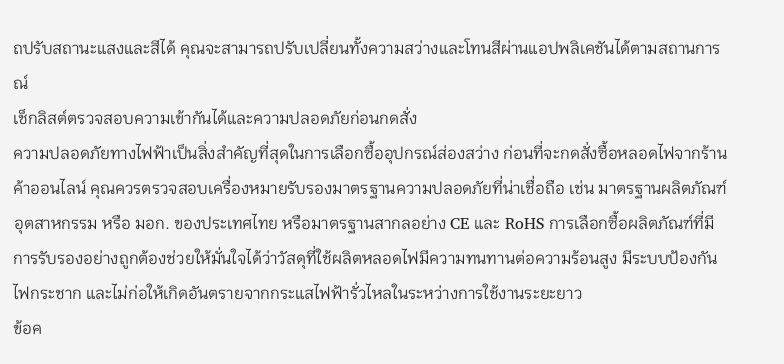ถปรับสถานะแสงและสีได้ คุณจะสามารถปรับเปลี่ยนทั้งความสว่างและโทนสีผ่านแอปพลิเคชันได้ตามสถานการณ์
เช็กลิสต์ตรวจสอบความเข้ากันได้และความปลอดภัยก่อนกดสั่ง
ความปลอดภัยทางไฟฟ้าเป็นสิ่งสำคัญที่สุดในการเลือกซื้ออุปกรณ์ส่องสว่าง ก่อนที่จะกดสั่งซื้อหลอดไฟจากร้านค้าออนไลน์ คุณควรตรวจสอบเครื่องหมายรับรองมาตรฐานความปลอดภัยที่น่าเชื่อถือ เช่น มาตรฐานผลิตภัณฑ์อุตสาหกรรม หรือ มอก. ของประเทศไทย หรือมาตรฐานสากลอย่าง CE และ RoHS การเลือกซื้อผลิตภัณฑ์ที่มีการรับรองอย่างถูกต้องช่วยให้มั่นใจได้ว่าวัสดุที่ใช้ผลิตหลอดไฟมีความทนทานต่อความร้อนสูง มีระบบป้องกันไฟกระชาก และไม่ก่อให้เกิดอันตรายจากกระแสไฟฟ้ารั่วไหลในระหว่างการใช้งานระยะยาว
ข้อค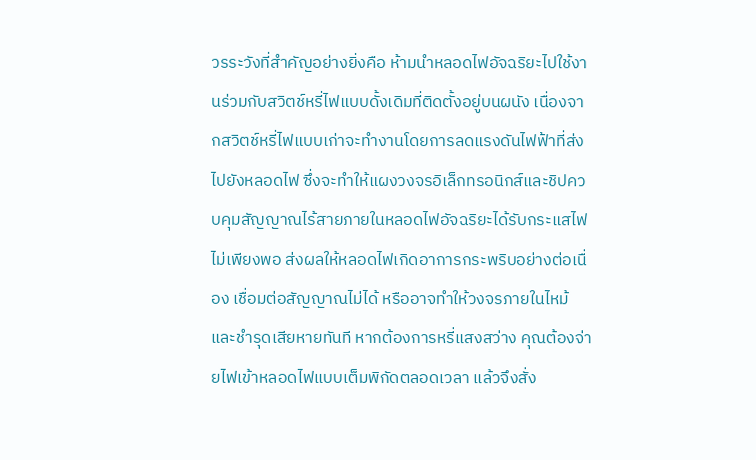วรระวังที่สำคัญอย่างยิ่งคือ ห้ามนำหลอดไฟอัจฉริยะไปใช้งานร่วมกับสวิตช์หรี่ไฟแบบดั้งเดิมที่ติดตั้งอยู่บนผนัง เนื่องจากสวิตช์หรี่ไฟแบบเก่าจะทำงานโดยการลดแรงดันไฟฟ้าที่ส่งไปยังหลอดไฟ ซึ่งจะทำให้แผงวงจรอิเล็กทรอนิกส์และชิปควบคุมสัญญาณไร้สายภายในหลอดไฟอัจฉริยะได้รับกระแสไฟไม่เพียงพอ ส่งผลให้หลอดไฟเกิดอาการกระพริบอย่างต่อเนื่อง เชื่อมต่อสัญญาณไม่ได้ หรืออาจทำให้วงจรภายในไหม้และชำรุดเสียหายทันที หากต้องการหรี่แสงสว่าง คุณต้องจ่ายไฟเข้าหลอดไฟแบบเต็มพิกัดตลอดเวลา แล้วจึงสั่ง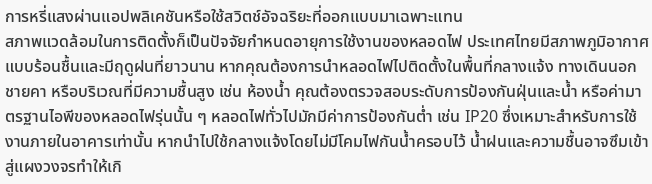การหรี่แสงผ่านแอปพลิเคชันหรือใช้สวิตช์อัจฉริยะที่ออกแบบมาเฉพาะแทน
สภาพแวดล้อมในการติดตั้งก็เป็นปัจจัยกำหนดอายุการใช้งานของหลอดไฟ ประเทศไทยมีสภาพภูมิอากาศแบบร้อนชื้นและมีฤดูฝนที่ยาวนาน หากคุณต้องการนำหลอดไฟไปติดตั้งในพื้นที่กลางแจ้ง ทางเดินนอกชายคา หรือบริเวณที่มีความชื้นสูง เช่น ห้องน้ำ คุณต้องตรวจสอบระดับการป้องกันฝุ่นและน้ำ หรือค่ามาตรฐานไอพีของหลอดไฟรุ่นนั้น ๆ หลอดไฟทั่วไปมักมีค่าการป้องกันต่ำ เช่น IP20 ซึ่งเหมาะสำหรับการใช้งานภายในอาคารเท่านั้น หากนำไปใช้กลางแจ้งโดยไม่มีโคมไฟกันน้ำครอบไว้ น้ำฝนและความชื้นอาจซึมเข้าสู่แผงวงจรทำให้เกิ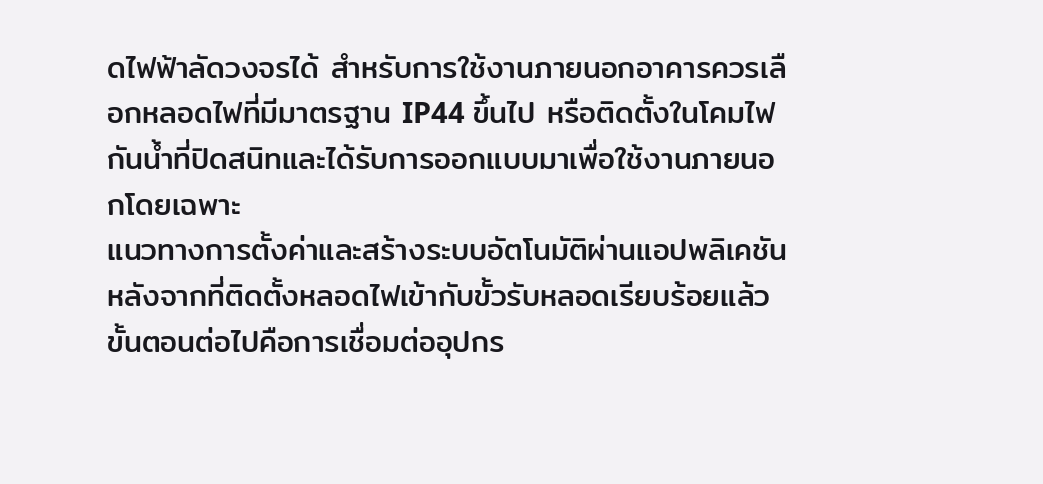ดไฟฟ้าลัดวงจรได้ สำหรับการใช้งานภายนอกอาคารควรเลือกหลอดไฟที่มีมาตรฐาน IP44 ขึ้นไป หรือติดตั้งในโคมไฟกันน้ำที่ปิดสนิทและได้รับการออกแบบมาเพื่อใช้งานภายนอกโดยเฉพาะ
แนวทางการตั้งค่าและสร้างระบบอัตโนมัติผ่านแอปพลิเคชัน
หลังจากที่ติดตั้งหลอดไฟเข้ากับขั้วรับหลอดเรียบร้อยแล้ว ขั้นตอนต่อไปคือการเชื่อมต่ออุปกร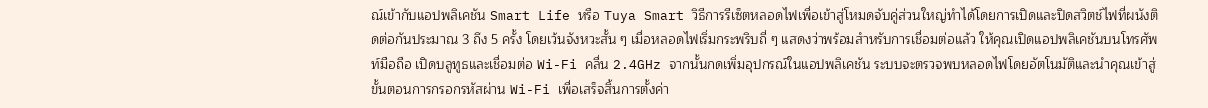ณ์เข้ากับแอปพลิเคชัน Smart Life หรือ Tuya Smart วิธีการรีเซ็ตหลอดไฟเพื่อเข้าสู่โหมดจับคู่ส่วนใหญ่ทำได้โดยการเปิดและปิดสวิตช์ไฟที่ผนังติดต่อกันประมาณ 3 ถึง 5 ครั้ง โดยเว้นจังหวะสั้น ๆ เมื่อหลอดไฟเริ่มกระพริบถี่ ๆ แสดงว่าพร้อมสำหรับการเชื่อมต่อแล้ว ให้คุณเปิดแอปพลิเคชันบนโทรศัพท์มือถือ เปิดบลูทูธและเชื่อมต่อ Wi-Fi คลื่น 2.4GHz จากนั้นกดเพิ่มอุปกรณ์ในแอปพลิเคชัน ระบบจะตรวจพบหลอดไฟโดยอัตโนมัติและนำคุณเข้าสู่ขั้นตอนการกรอกรหัสผ่าน Wi-Fi เพื่อเสร็จสิ้นการตั้งค่า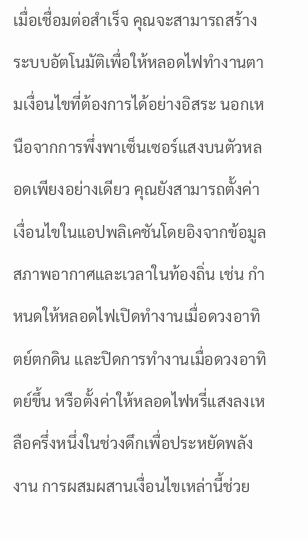เมื่อเชื่อมต่อสำเร็จ คุณจะสามารถสร้างระบบอัตโนมัติเพื่อให้หลอดไฟทำงานตามเงื่อนไขที่ต้องการได้อย่างอิสระ นอกเหนือจากการพึ่งพาเซ็นเซอร์แสงบนตัวหลอดเพียงอย่างเดียว คุณยังสามารถตั้งค่าเงื่อนไขในแอปพลิเคชันโดยอิงจากข้อมูลสภาพอากาศและเวลาในท้องถิ่น เช่น กำหนดให้หลอดไฟเปิดทำงานเมื่อดวงอาทิตย์ตกดิน และปิดการทำงานเมื่อดวงอาทิตย์ขึ้น หรือตั้งค่าให้หลอดไฟหรี่แสงลงเหลือครึ่งหนึ่งในช่วงดึกเพื่อประหยัดพลังงาน การผสมผสานเงื่อนไขเหล่านี้ช่วย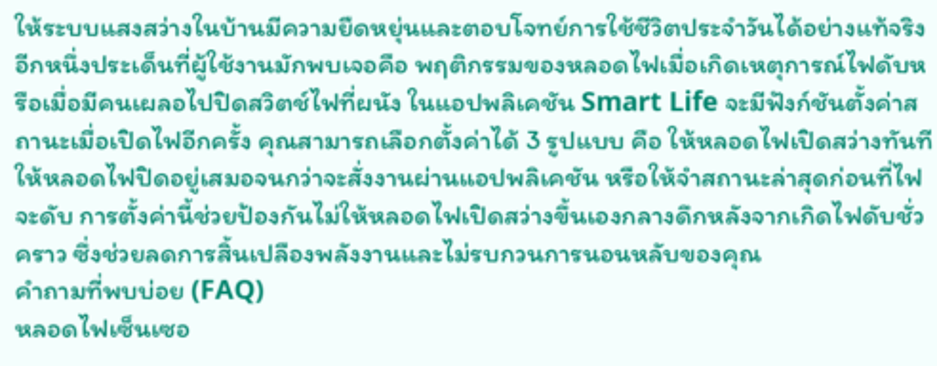ให้ระบบแสงสว่างในบ้านมีความยืดหยุ่นและตอบโจทย์การใช้ชีวิตประจำวันได้อย่างแท้จริง
อีกหนึ่งประเด็นที่ผู้ใช้งานมักพบเจอคือ พฤติกรรมของหลอดไฟเมื่อเกิดเหตุการณ์ไฟดับหรือเมื่อมีคนเผลอไปปิดสวิตช์ไฟที่ผนัง ในแอปพลิเคชัน Smart Life จะมีฟังก์ชันตั้งค่าสถานะเมื่อเปิดไฟอีกครั้ง คุณสามารถเลือกตั้งค่าได้ 3 รูปแบบ คือ ให้หลอดไฟเปิดสว่างทันที ให้หลอดไฟปิดอยู่เสมอจนกว่าจะสั่งงานผ่านแอปพลิเคชัน หรือให้จำสถานะล่าสุดก่อนที่ไฟจะดับ การตั้งค่านี้ช่วยป้องกันไม่ให้หลอดไฟเปิดสว่างขึ้นเองกลางดึกหลังจากเกิดไฟดับชั่วคราว ซึ่งช่วยลดการสิ้นเปลืองพลังงานและไม่รบกวนการนอนหลับของคุณ
คำถามที่พบบ่อย (FAQ)
หลอดไฟเซ็นเซอ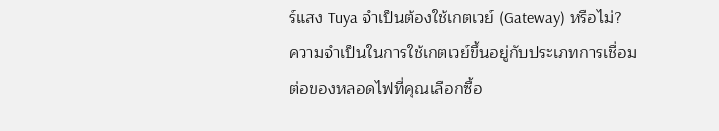ร์แสง Tuya จำเป็นต้องใช้เกตเวย์ (Gateway) หรือไม่?
ความจำเป็นในการใช้เกตเวย์ขึ้นอยู่กับประเภทการเชื่อมต่อของหลอดไฟที่คุณเลือกซื้อ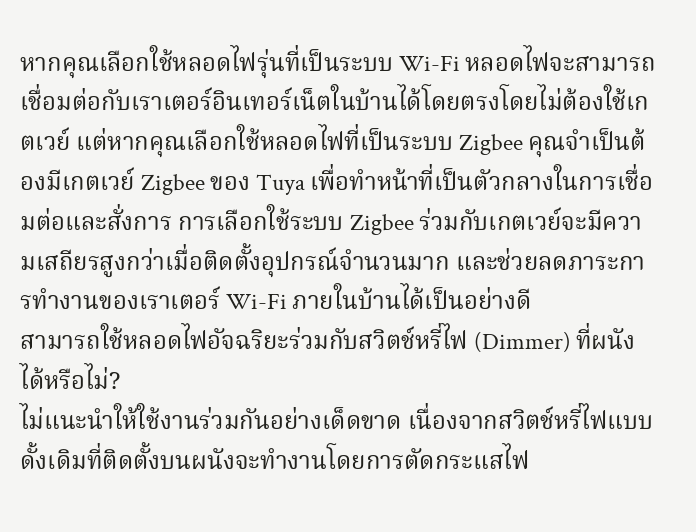หากคุณเลือกใช้หลอดไฟรุ่นที่เป็นระบบ Wi-Fi หลอดไฟจะสามารถเชื่อมต่อกับเราเตอร์อินเทอร์เน็ตในบ้านได้โดยตรงโดยไม่ต้องใช้เกตเวย์ แต่หากคุณเลือกใช้หลอดไฟที่เป็นระบบ Zigbee คุณจำเป็นต้องมีเกตเวย์ Zigbee ของ Tuya เพื่อทำหน้าที่เป็นตัวกลางในการเชื่อมต่อและสั่งการ การเลือกใช้ระบบ Zigbee ร่วมกับเกตเวย์จะมีความเสถียรสูงกว่าเมื่อติดตั้งอุปกรณ์จำนวนมาก และช่วยลดภาระการทำงานของเราเตอร์ Wi-Fi ภายในบ้านได้เป็นอย่างดี
สามารถใช้หลอดไฟอัจฉริยะร่วมกับสวิตช์หรี่ไฟ (Dimmer) ที่ผนังได้หรือไม่?
ไม่แนะนำให้ใช้งานร่วมกันอย่างเด็ดขาด เนื่องจากสวิตช์หรี่ไฟแบบดั้งเดิมที่ติดตั้งบนผนังจะทำงานโดยการตัดกระแสไฟ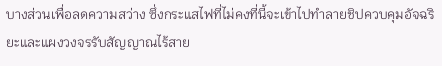บางส่วนเพื่อลดความสว่าง ซึ่งกระแสไฟที่ไม่คงที่นี้จะเข้าไปทำลายชิปควบคุมอัจฉริยะและแผงวงจรรับสัญญาณไร้สาย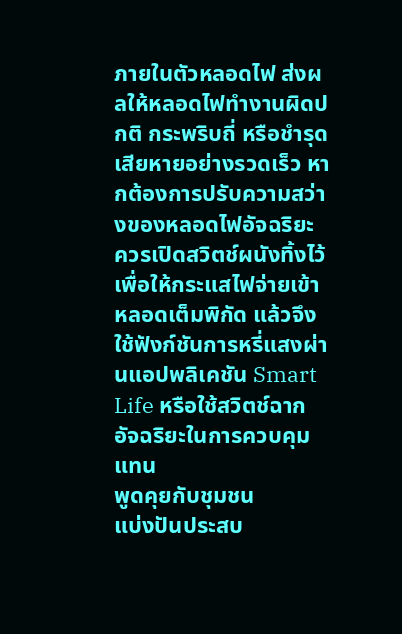ภายในตัวหลอดไฟ ส่งผลให้หลอดไฟทำงานผิดปกติ กระพริบถี่ หรือชำรุดเสียหายอย่างรวดเร็ว หากต้องการปรับความสว่างของหลอดไฟอัจฉริยะ ควรเปิดสวิตช์ผนังทิ้งไว้เพื่อให้กระแสไฟจ่ายเข้าหลอดเต็มพิกัด แล้วจึงใช้ฟังก์ชันการหรี่แสงผ่านแอปพลิเคชัน Smart Life หรือใช้สวิตช์ฉากอัจฉริยะในการควบคุมแทน
พูดคุยกับชุมชน
แบ่งปันประสบ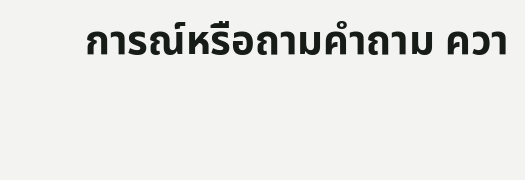การณ์หรือถามคำถาม ควา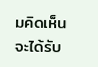มคิดเห็นจะได้รับ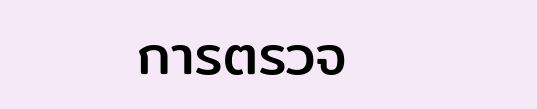การตรวจ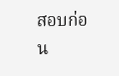สอบก่อน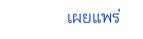เผยแพร่